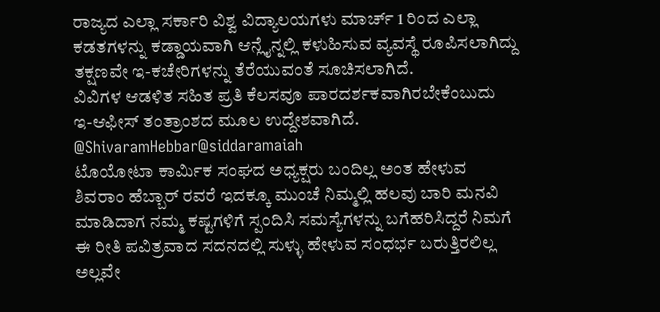ರಾಜ್ಯದ ಎಲ್ಲಾ ಸರ್ಕಾರಿ ವಿಶ್ವ ವಿದ್ಯಾಲಯಗಳು ಮಾರ್ಚ್ 1 ರಿಂದ ಎಲ್ಲಾ ಕಡತಗಳನ್ನು ಕಡ್ಡಾಯವಾಗಿ ಆನ್ಲೈನ್ನಲ್ಲಿ ಕಳುಹಿಸುವ ವ್ಯವಸ್ಥೆ ರೂಪಿಸಲಾಗಿದ್ದು ತಕ್ಷಣವೇ ಇ-ಕಚೇರಿಗಳನ್ನು ತೆರೆಯುವಂತೆ ಸೂಚಿಸಲಾಗಿದೆ.
ವಿವಿಗಳ ಆಡಳಿತ ಸಹಿತ ಪ್ರತಿ ಕೆಲಸವೂ ಪಾರದರ್ಶಕವಾಗಿರಬೇಕೆಂಬುದು ಇ-ಆಫೀಸ್ ತಂತ್ರಾಂಶದ ಮೂಲ ಉದ್ದೇಶವಾಗಿದೆ.
@ShivaramHebbar@siddaramaiah
ಟೊಯೋಟಾ ಕಾರ್ಮಿಕ ಸಂಘದ ಅಧ್ಯಕ್ಷರು ಬಂದಿಲ್ಲ ಅಂತ ಹೇಳುವ ಶಿವರಾಂ ಹೆಬ್ಬಾರ್ ರವರೆ ಇದಕ್ಕೂ ಮುಂಚೆ ನಿಮ್ಮಲ್ಲಿ ಹಲವು ಬಾರಿ ಮನವಿ ಮಾಡಿದಾಗ ನಮ್ಮ ಕಷ್ಟಗಳಿಗೆ ಸ್ಪಂದಿಸಿ ಸಮಸ್ಯೆಗಳನ್ನು ಬಗೆಹರಿಸಿದ್ದರೆ ನಿಮಗೆ ಈ ರೀತಿ ಪವಿತ್ರವಾದ ಸದನದಲ್ಲಿ ಸುಳ್ಳು ಹೇಳುವ ಸಂಧರ್ಭ ಬರುತ್ತಿರಲಿಲ್ಲ ಅಲ್ಲವೇ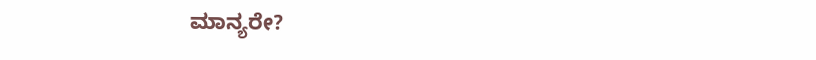ಮಾನ್ಯರೇ?